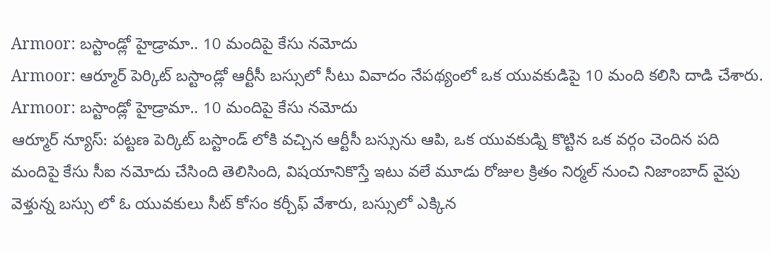Armoor: బస్టాండ్లో హైడ్రామా.. 10 మందిపై కేసు నమోదు
Armoor: ఆర్మూర్ పెర్కిట్ బస్టాండ్లో ఆర్టీసీ బస్సులో సీటు వివాదం నేపథ్యంలో ఒక యువకుడిపై 10 మంది కలిసి దాడి చేశారు.
Armoor: బస్టాండ్లో హైడ్రామా.. 10 మందిపై కేసు నమోదు
ఆర్మూర్ న్యూస్: పట్టణ పెర్కిట్ బస్టాండ్ లోకి వచ్చిన ఆర్టీసీ బస్సును ఆపి, ఒక యువకుడ్ని కొట్టిన ఒక వర్గం చెందిన పది మందిపై కేసు సీఐ నమోదు చేసింది తెలిసింది, విషయానికొస్తే ఇటు వలే మూడు రోజుల క్రితం నిర్మల్ నుంచి నిజాంబాద్ వైపు వెళ్తున్న బస్సు లో ఓ యువకులు సీట్ కోసం కర్చీఫ్ వేశారు, బస్సులో ఎక్కిన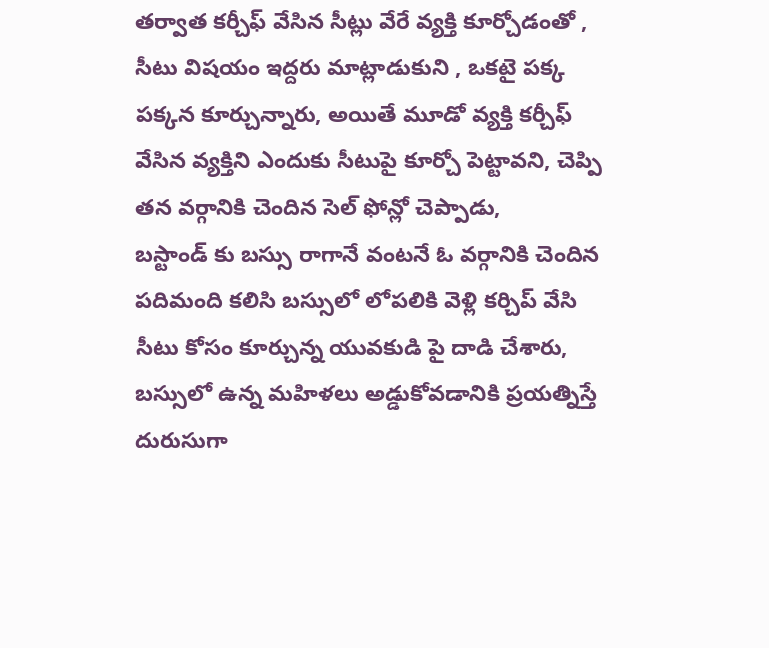తర్వాత కర్చీఫ్ వేసిన సీట్లు వేరే వ్యక్తి కూర్చోడంతో , సీటు విషయం ఇద్దరు మాట్లాడుకుని , ఒకటై పక్క పక్కన కూర్చున్నారు, అయితే మూడో వ్యక్తి కర్చీఫ్ వేసిన వ్యక్తిని ఎందుకు సీటుపై కూర్చో పెట్టావని, చెప్పి తన వర్గానికి చెందిన సెల్ ఫోన్లో చెప్పాడు,
బస్టాండ్ కు బస్సు రాగానే వంటనే ఓ వర్గానికి చెందిన పదిమంది కలిసి బస్సులో లోపలికి వెళ్లి కర్చిప్ వేసి సీటు కోసం కూర్చున్న యువకుడి పై దాడి చేశారు, బస్సులో ఉన్న మహిళలు అడ్డుకోవడానికి ప్రయత్నిస్తే దురుసుగా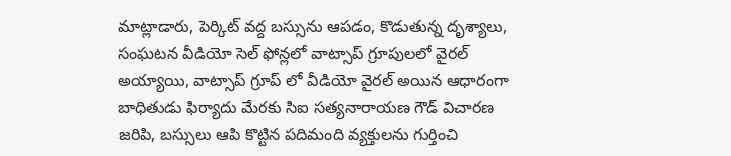మాట్లాడారు, పెర్కిట్ వద్ద బస్సును ఆపడం, కొడుతున్న దృశ్యాలు, సంఘటన వీడియో సెల్ ఫోన్లలో వాట్సాప్ గ్రూపులలో వైరల్ అయ్యాయి, వాట్సాప్ గ్రూప్ లో వీడియో వైరల్ అయిన ఆధారంగా బాధితుడు ఫిర్యాదు మేరకు సిఐ సత్యనారాయణ గౌడ్ విచారణ జరిపి, బస్సులు ఆపి కొట్టిన పదిమంది వ్యక్తులను గుర్తించి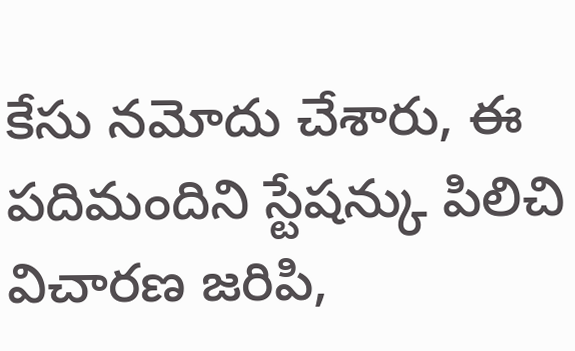కేసు నమోదు చేశారు, ఈ పదిమందిని స్టేషన్కు పిలిచి విచారణ జరిపి,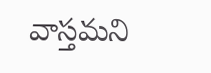వాస్తమని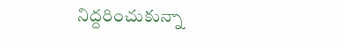నిద్దరించుకున్నా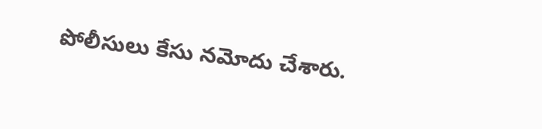పోలీసులు కేసు నమోదు చేశారు.